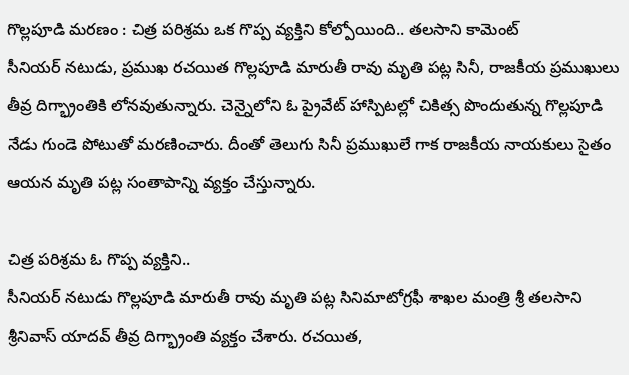గొల్లపూడి మరణం : చిత్ర పరిశ్రమ ఒక గొప్ప వ్యక్తిని కోల్పోయింది.. తలసాని కామెంట్
సీనియర్ నటుడు, ప్రముఖ రచయిత గొల్లపూడి మారుతీ రావు మృతి పట్ల సినీ, రాజకీయ ప్రముఖులు తీవ్ర దిగ్భ్రాంతికి లోనవుతున్నారు. చెన్నైలోని ఓ ప్రైవేట్ హాస్పిటల్లో చికిత్స పొందుతున్న గొల్లపూడి నేడు గుండె పోటుతో మరణించారు. దీంతో తెలుగు సినీ ప్రముఖులే గాక రాజకీయ నాయకులు సైతం ఆయన మృతి పట్ల సంతాపాన్ని వ్యక్తం చేస్తున్నారు.

చిత్ర పరిశ్రమ ఓ గొప్ప వ్యక్తిని..
సీనియర్ నటుడు గొల్లపూడి మారుతీ రావు మృతి పట్ల సినిమాటోగ్రఫీ శాఖల మంత్రి శ్రీ తలసాని శ్రీనివాస్ యాదవ్ తీవ్ర దిగ్భ్రాంతి వ్యక్తం చేశారు. రచయిత,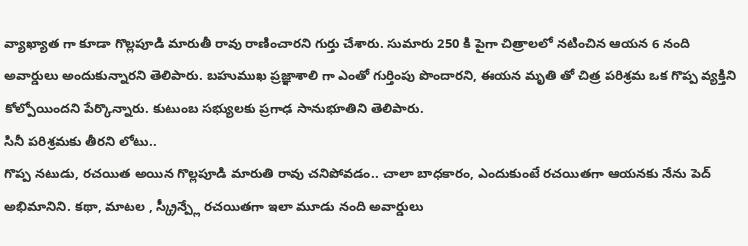వ్యాఖ్యాత గా కూడా గొల్లపూడి మారుతీ రావు రాణించారని గుర్తు చేశారు. సుమారు 250 కి పైగా చిత్రాలలో నటించిన ఆయన 6 నంది అవార్డులు అందుకున్నారని తెలిపారు. బహుముఖ ప్రజ్ఞాశాలి గా ఎంతో గుర్తింపు పొందారని, ఈయన మృతి తో చిత్ర పరిశ్రమ ఒక గొప్ప వ్యక్తిని కోల్పోయిందని పేర్కొన్నారు. కుటుంబ సభ్యులకు ప్రగాఢ సానుభూతిని తెలిపారు.
సినీ పరిశ్రమకు తీరని లోటు..
గొప్ప నటుడు, రచయిత అయిన గొల్లపూడి మారుతి రావు చనిపోవడం.. చాలా బాధకారం, ఎందుకుంటే రచయితగా ఆయనకు నేను పెద్ అభిమానిని. కథా, మాటల , స్క్రీన్ప్లే రచయితగా ఇలా మూడు నంది అవార్డులు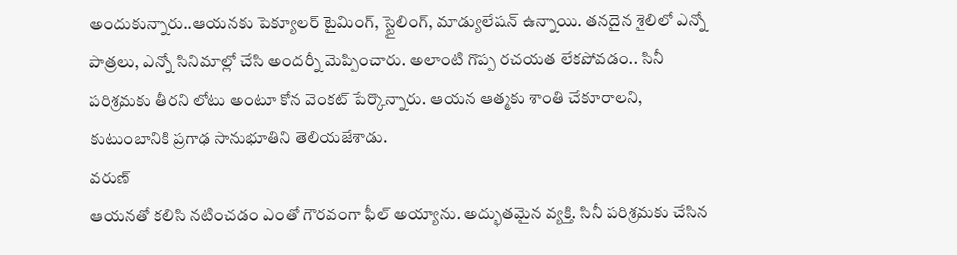అందుకున్నారు..ఆయనకు పెక్యూలర్ టైమింగ్, స్టైలింగ్, మాడ్యులేషన్ ఉన్నాయి. తనదైన శైలిలో ఎన్నో పాత్రలు, ఎన్నో సినిమాల్లో చేసి అందర్నీ మెప్పించారు. అలాంటి గొప్ప రచయత లేకపోవడం.. సినీ పరిశ్రమకు తీరని లోటు అంటూ కోన వెంకట్ పేర్కొన్నారు. ఆయన ఆత్మకు శాంతి చేకూరాలని, కుటుంబానికి ప్రగాఢ సానుభూతిని తెలియజేశాడు.
వరుణ్
ఆయనతో కలిసి నటించడం ఎంతో గౌరవంగా ఫీల్ అయ్యాను. అద్భుతమైన వ్యక్తి. సినీ పరిశ్రమకు చేసిన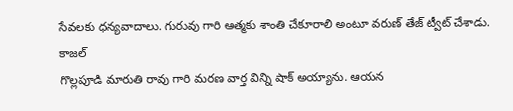సేవలకు ధన్యవాదాలు. గురువు గారి ఆత్మకు శాంతి చేకూరాలి అంటూ వరుణ్ తేజ్ ట్వీట్ చేశాడు.
కాజల్
గొల్లపూడి మారుతి రావు గారి మరణ వార్త విన్ని షాక్ అయ్యాను. ఆయన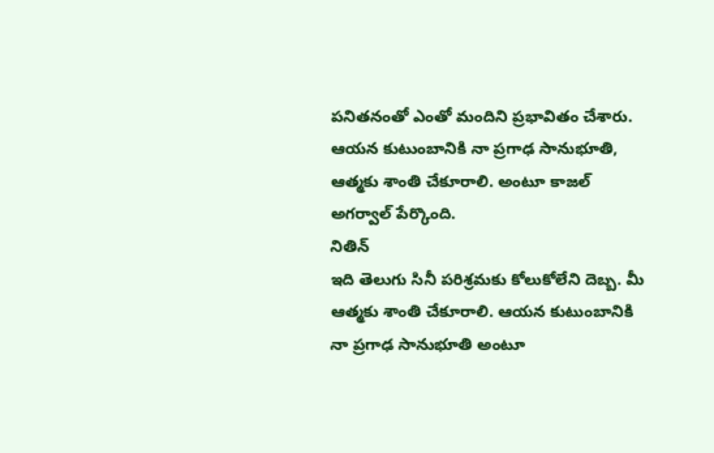పనితనంతో ఎంతో మందిని ప్రభావితం చేశారు. ఆయన కుటుంబానికి నా ప్రగాఢ సానుభూతి, ఆత్మకు శాంతి చేకూరాలి. అంటూ కాజల్ అగర్వాల్ పేర్కొంది.
నితిన్
ఇది తెలుగు సినీ పరిశ్రమకు కోలుకోలేని దెబ్బ. మీ ఆత్మకు శాంతి చేకూరాలి. ఆయన కుటుంబానికి నా ప్రగాఢ సానుభూతి అంటూ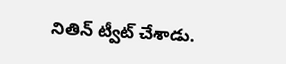నితిన్ ట్వీట్ చేశాడు.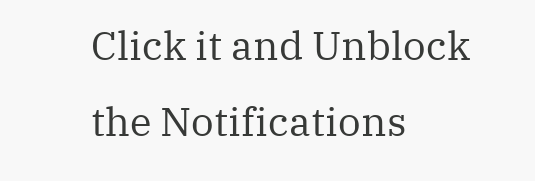Click it and Unblock the Notifications